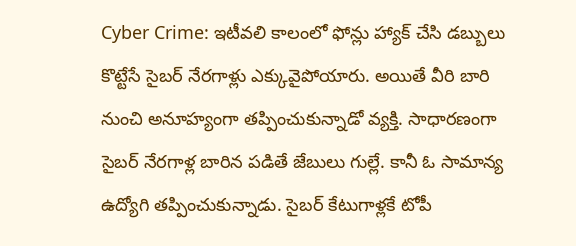Cyber Crime: ఇటీవలి కాలంలో ఫోన్లు హ్యాక్ చేసి డబ్బులు కొట్టేసే సైబర్ నేరగాళ్లు ఎక్కువైపోయారు. అయితే వీరి బారి నుంచి అనూహ్యంగా తప్పించుకున్నాడో వ్యక్తి. సాధారణంగా సైబర్ నేరగాళ్ల బారిన పడితే జేబులు గుల్లే. కానీ ఓ సామాన్య ఉద్యోగి తప్పించుకున్నాడు. సైబర్ కేటుగాళ్లకే టోపీ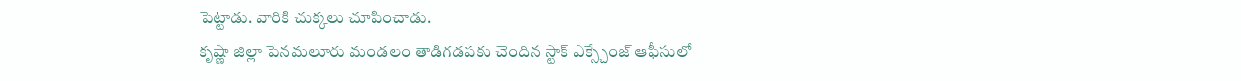పెట్టాడు. వారికి చుక్కలు చూపించాడు.
కృష్ణా జిల్లా పెనమలూరు మండలం తాడిగడపకు చెందిన స్టాక్ ఎక్స్చేంజ్ ఆఫీసులో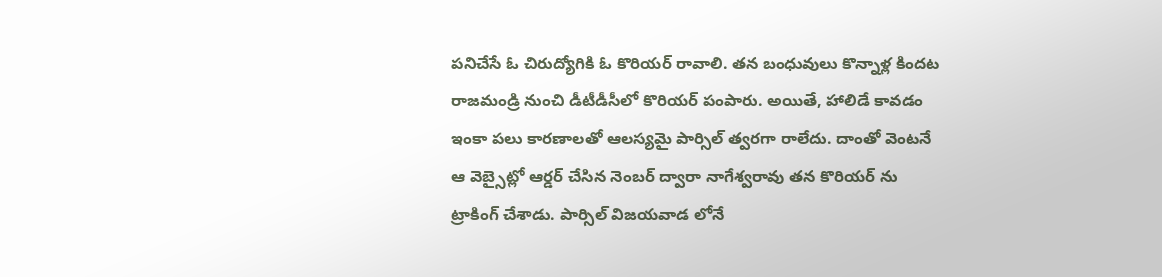పనిచేసే ఓ చిరుద్యోగికి ఓ కొరియర్ రావాలి. తన బంధువులు కొన్నాళ్ల కిందట రాజమండ్రి నుంచి డీటీడీసీలో కొరియర్ పంపారు. అయితే, హాలిడే కావడం ఇంకా పలు కారణాలతో ఆలస్యమై పార్సిల్ త్వరగా రాలేదు. దాంతో వెంటనే ఆ వెబ్సైట్లో ఆర్డర్ చేసిన నెంబర్ ద్వారా నాగేశ్వరావు తన కొరియర్ ను ట్రాకింగ్ చేశాడు. పార్సిల్ విజయవాడ లోనే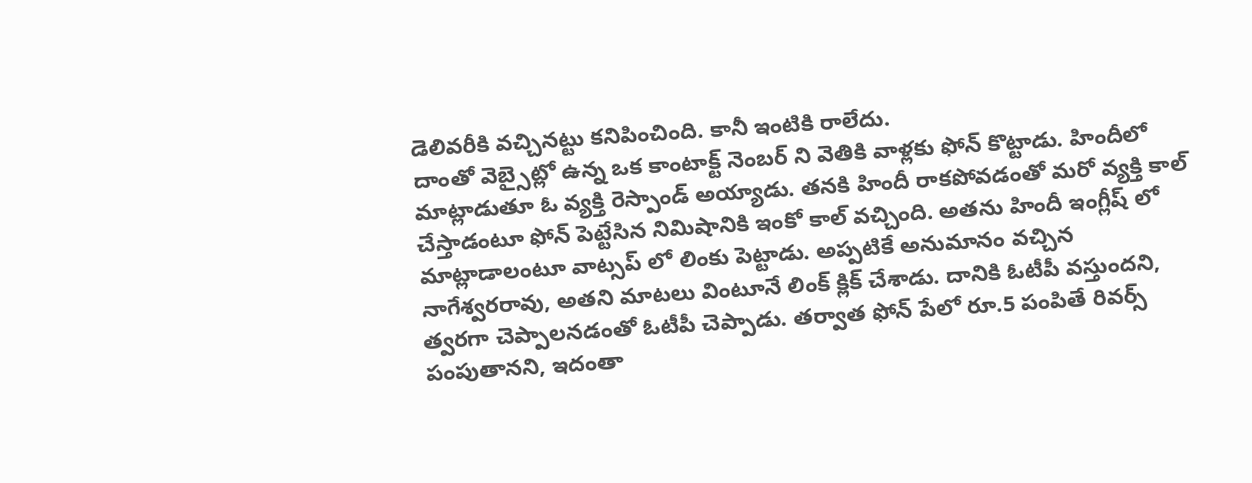డెలివరీకి వచ్చినట్టు కనిపించింది. కానీ ఇంటికి రాలేదు.
దాంతో వెబ్సైట్లో ఉన్న ఒక కాంటాక్ట్ నెంబర్ ని వెతికి వాళ్లకు ఫోన్ కొట్టాడు. హిందీలో మాట్లాడుతూ ఓ వ్యక్తి రెస్పాండ్ అయ్యాడు. తనకి హిందీ రాకపోవడంతో మరో వ్యక్తి కాల్ చేస్తాడంటూ ఫోన్ పెట్టేసిన నిమిషానికి ఇంకో కాల్ వచ్చింది. అతను హిందీ ఇంగ్లీష్ లో మాట్లాడాలంటూ వాట్సప్ లో లింకు పెట్టాడు. అప్పటికే అనుమానం వచ్చిన నాగేశ్వరరావు, అతని మాటలు వింటూనే లింక్ క్లిక్ చేశాడు. దానికి ఓటీపీ వస్తుందని, త్వరగా చెప్పాలనడంతో ఓటీపీ చెప్పాడు. తర్వాత ఫోన్ పేలో రూ.5 పంపితే రివర్స్ పంపుతానని, ఇదంతా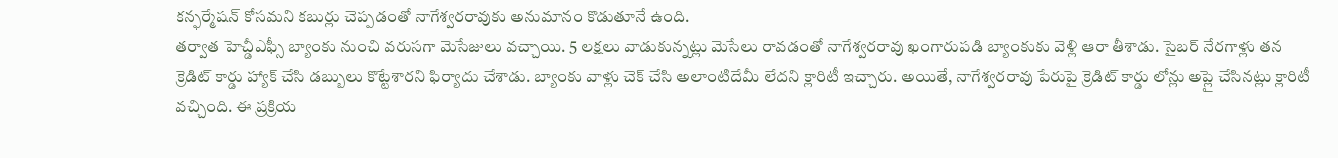కన్ఫర్మేషన్ కోసమని కబుర్లు చెప్పడంతో నాగేశ్వరరావుకు అనుమానం కొడుతూనే ఉంది.
తర్వాత హెచ్డీఎఫ్సీ బ్యాంకు నుంచి వరుసగా మెసేజులు వచ్చాయి. 5 లక్షలు వాడుకున్నట్లు మెసేలు రావడంతో నాగేశ్వరరావు ఖంగారుపడి బ్యాంకుకు వెళ్లి ఆరా తీశాడు. సైబర్ నేరగాళ్లు తన క్రెడిట్ కార్డు హ్యాక్ చేసి డబ్బులు కొట్టేశారని ఫిర్యాదు చేశాడు. బ్యాంకు వాళ్లు చెక్ చేసి అలాంటిదేమీ లేదని క్లారిటీ ఇచ్చారు. అయితే, నాగేశ్వరరావు పేరుపై క్రెడిట్ కార్డు లోన్లు అప్లై చేసినట్లు క్లారిటీ వచ్చింది. ఈ ప్రక్రియ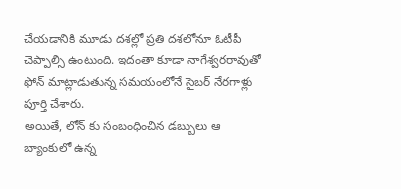చేయడానికి మూడు దశల్లో ప్రతి దశలోనూ ఓటీపీ చెప్పాల్సి ఉంటుంది. ఇదంతా కూడా నాగేశ్వరరావుతో ఫోన్ మాట్లాడుతున్న సమయంలోనే సైబర్ నేరగాళ్లు పూర్తి చేశారు.
అయితే, లోన్ కు సంబంధించిన డబ్బులు ఆ బ్యాంకులో ఉన్న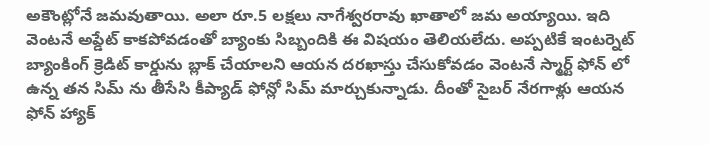అకౌంట్లోనే జమవుతాయి. అలా రూ.5 లక్షలు నాగేశ్వరరావు ఖాతాలో జమ అయ్యాయి. ఇది వెంటనే అప్డేట్ కాకపోవడంతో బ్యాంకు సిబ్బందికి ఈ విషయం తెలియలేదు. అప్పటికే ఇంటర్నెట్ బ్యాంకింగ్ క్రెడిట్ కార్డును బ్లాక్ చేయాలని ఆయన దరఖాస్తు చేసుకోవడం వెంటనే స్మార్ట్ ఫోన్ లో ఉన్న తన సిమ్ ను తీసేసి కీప్యాడ్ ఫోన్లో సిమ్ మార్చుకున్నాడు. దీంతో సైబర్ నేరగాళ్లు ఆయన ఫోన్ హ్యాక్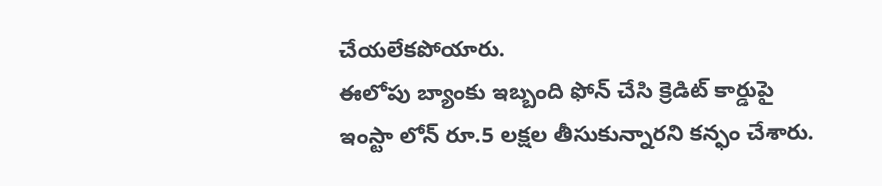చేయలేకపోయారు.
ఈలోపు బ్యాంకు ఇబ్బంది ఫోన్ చేసి క్రెడిట్ కార్డుపై ఇంస్టా లోన్ రూ.5 లక్షల తీసుకున్నారని కన్ఫం చేశారు.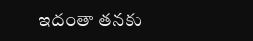ఇదంతా తనకు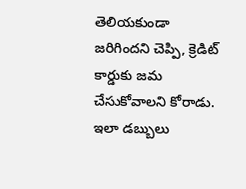తెలియకుండా జరిగిందని చెప్పి, క్రెడిట్ కార్డుకు జమ చేసుకోవాలని కోరాడు. ఇలా డబ్బులు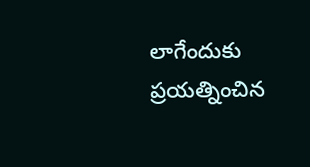లాగేందుకు ప్రయత్నించిన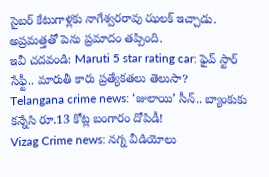సైబర్ కేటుగాళ్లకు నాగేశ్వరరావు ఝలక్ ఇచ్చాడు. అప్రమత్తతో పెను ప్రమాదం తప్పింది.
ఇవీ చదవండి: Maruti 5 star rating car: ఫైవ్ స్టార్ సేఫ్టీ.. మారుతీ కారు ప్రత్యేకతలు తెలుసా?
Telangana crime news: ‘జులాయి’ సీన్.. బ్యాంకుకు కన్నేసి రూ.13 కోట్ల బంగారం దోపిడీ!
Vizag Crime news: నగ్న వీడియోలు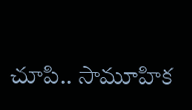చూపి.. సామూహిక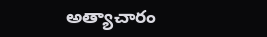అత్యాచారం